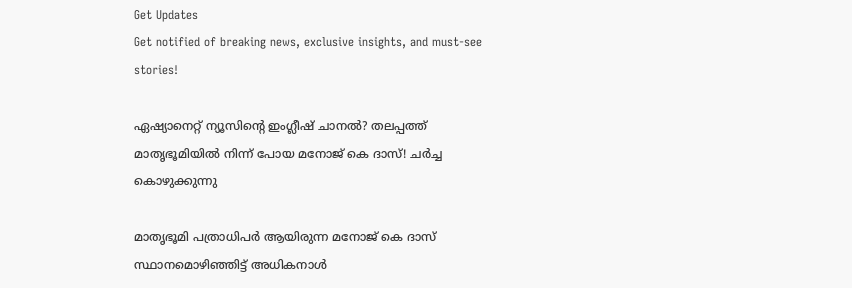Get Updates
Get notified of breaking news, exclusive insights, and must-see stories!

ഏഷ്യാനെറ്റ് ന്യൂസിന്റെ ഇംഗ്ലീഷ് ചാനൽ? തലപ്പത്ത് മാതൃഭൂമിയിൽ നിന്ന് പോയ മനോജ് കെ ദാസ്! ചർച്ച കൊഴുക്കുന്നു

മാതൃഭൂമി പത്രാധിപര്‍ ആയിരുന്ന മനോജ് കെ ദാസ് സ്ഥാനമൊഴിഞ്ഞിട്ട് അധികനാള്‍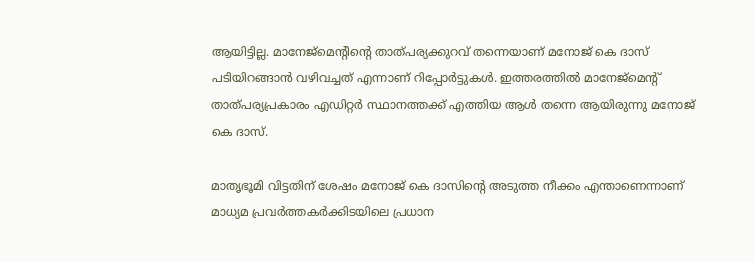ആയിട്ടില്ല. മാനേജ്‌മെന്റിന്റെ താത്പര്യക്കുറവ് തന്നെയാണ് മനോജ് കെ ദാസ് പടിയിറങ്ങാന്‍ വഴിവച്ചത് എന്നാണ് റിപ്പോര്‍ട്ടുകള്‍. ഇത്തരത്തില്‍ മാനേജ്‌മെന്റ് താത്പര്യപ്രകാരം എഡിറ്റര്‍ സ്ഥാനത്തക്ക് എത്തിയ ആള്‍ തന്നെ ആയിരുന്നു മനോജ് കെ ദാസ്.

മാതൃഭൂമി വിട്ടതിന് ശേഷം മനോജ് കെ ദാസിന്റെ അടുത്ത നീക്കം എന്താണെന്നാണ് മാധ്യമ പ്രവര്‍ത്തകര്‍ക്കിടയിലെ പ്രധാന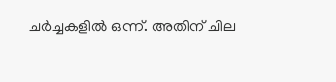ചര്‍ച്ചകളില്‍ ഒന്ന്. അതിന് ചില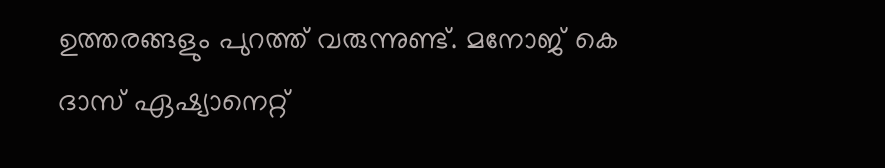ഉത്തരങ്ങളും പുറത്ത് വരുന്നുണ്ട്. മനോജ് കെ ദാസ് ഏഷ്യാനെറ്റ്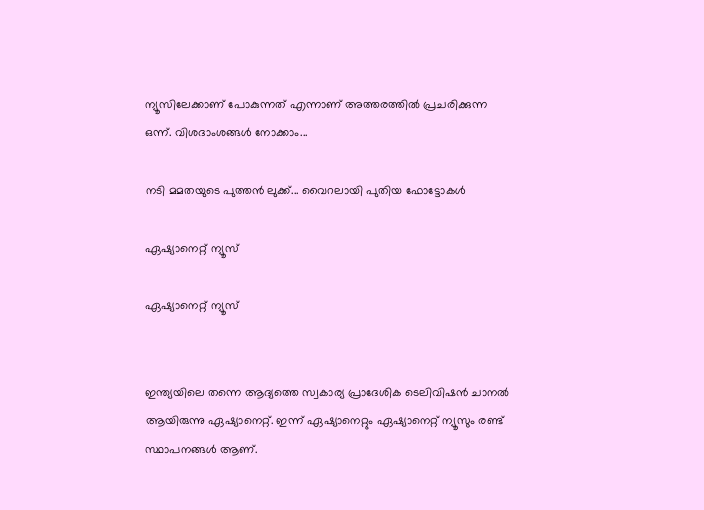ന്യൂസിലേക്കാണ് പോകുന്നത് എന്നാണ് അത്തരത്തില്‍ പ്രചരിക്കുന്ന ഒന്ന്. വിശദാംശങ്ങള്‍ നോക്കാം...

നടി മമതയുടെ പുത്തൻ ലുക്ക്... വൈറലായി പുതിയ ഫോട്ടോകൾ

ഏഷ്യാനെറ്റ് ന്യൂസ്

ഏഷ്യാനെറ്റ് ന്യൂസ്


ഇന്ത്യയിലെ തന്നെ ആദ്യത്തെ സ്വകാര്യ പ്രാദേശിക ടെലിവിഷന്‍ ചാനല്‍ ആയിരുന്നു ഏഷ്യാനെറ്റ്. ഇന്ന് ഏഷ്യാനെറ്റും ഏഷ്യാനെറ്റ് ന്യൂസും രണ്ട് സ്ഥാപനങ്ങള്‍ ആണ്.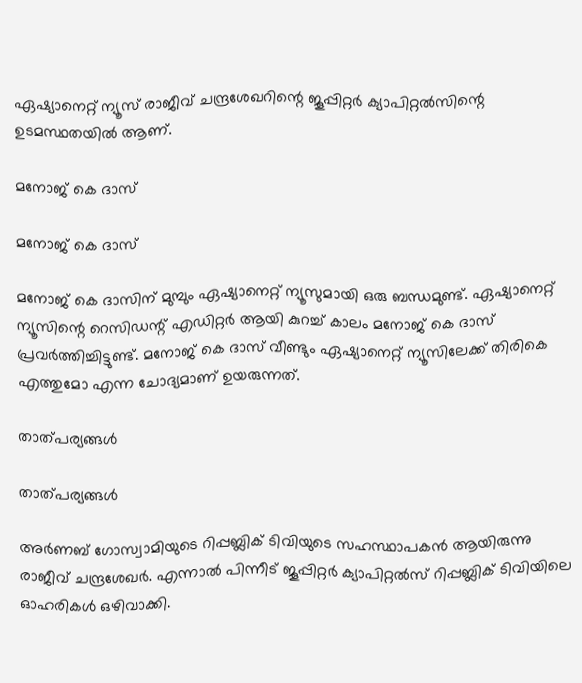ഏഷ്യാനെറ്റ് ന്യൂസ് രാജീവ് ചന്ദ്രശേഖറിന്റെ ജൂപ്പിറ്റര്‍ ക്യാപിറ്റല്‍സിന്റെ ഉടമസ്ഥതയില്‍ ആണ്.

മനോജ് കെ ദാസ്

മനോജ് കെ ദാസ്

മനോജ് കെ ദാസിന് മുമ്പും ഏഷ്യാനെറ്റ് ന്യൂസുമായി ഒരു ബന്ധമുണ്ട്. ഏഷ്യാനെറ്റ് ന്യൂസിന്റെ റെസിഡന്റ് എഡിറ്റര്‍ ആയി കുറച്ച് കാലം മനോജ് കെ ദാസ് പ്രവര്‍ത്തിച്ചിട്ടുണ്ട്. മനോജ് കെ ദാസ് വീണ്ടും ഏഷ്യാനെറ്റ് ന്യൂസിലേക്ക് തിരികെ എത്തുമോ എന്ന ചോദ്യമാണ് ഉയരുന്നത്.

താത്പര്യങ്ങള്‍

താത്പര്യങ്ങള്‍

അര്‍ണബ് ഗോസ്വാമിയുടെ റിപ്പബ്ലിക് ടിവിയുടെ സഹസ്ഥാപകന്‍ ആയിരുന്നു രാജീവ് ചന്ദ്രശേഖര്‍. എന്നാല്‍ പിന്നീട് ജൂപ്പിറ്റര്‍ ക്യാപിറ്റല്‍സ് റിപ്പബ്ലിക് ടിവിയിലെ ഓഹരികള്‍ ഒഴിവാക്കി.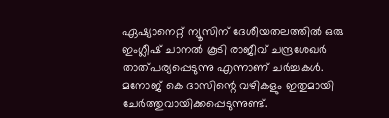ഏഷ്യാനെറ്റ് ന്യൂസിന് ദേശീയതലത്തില്‍ ഒരു ഇംഗ്ലീഷ് ചാനല്‍ കൂടി രാജീവ് ചന്ദ്രശേഖര്‍ താത്പര്യപ്പെടുന്നു എന്നാണ് ചര്‍ച്ചകള്‍. മനോജ് കെ ദാസിന്റെ വഴികളും ഇതുമായി ചേര്‍ത്തുവായിക്കപ്പെടുന്നുണ്ട്.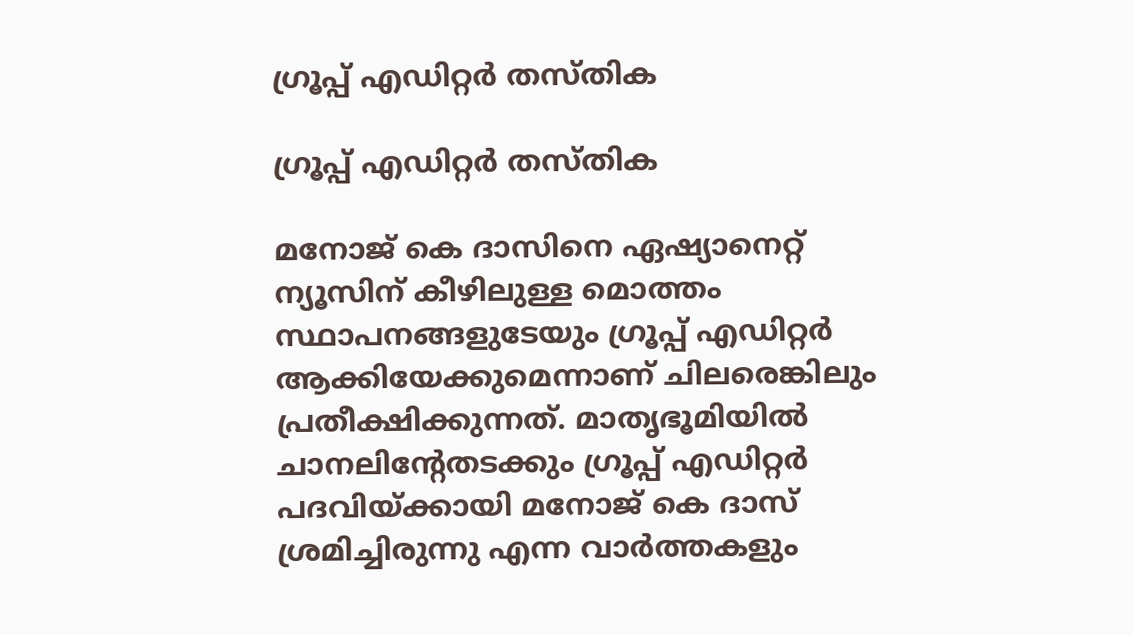ഗ്രൂപ്പ് എഡിറ്റര്‍ തസ്തിക

ഗ്രൂപ്പ് എഡിറ്റര്‍ തസ്തിക

മനോജ് കെ ദാസിനെ ഏഷ്യാനെറ്റ് ന്യൂസിന് കീഴിലുള്ള മൊത്തം സ്ഥാപനങ്ങളുടേയും ഗ്രൂപ്പ് എഡിറ്റര്‍ ആക്കിയേക്കുമെന്നാണ് ചിലരെങ്കിലും പ്രതീക്ഷിക്കുന്നത്. മാതൃഭൂമിയില്‍ ചാനലിന്റേതടക്കും ഗ്രൂപ്പ് എഡിറ്റര്‍ പദവിയ്ക്കായി മനോജ് കെ ദാസ് ശ്രമിച്ചിരുന്നു എന്ന വാര്‍ത്തകളും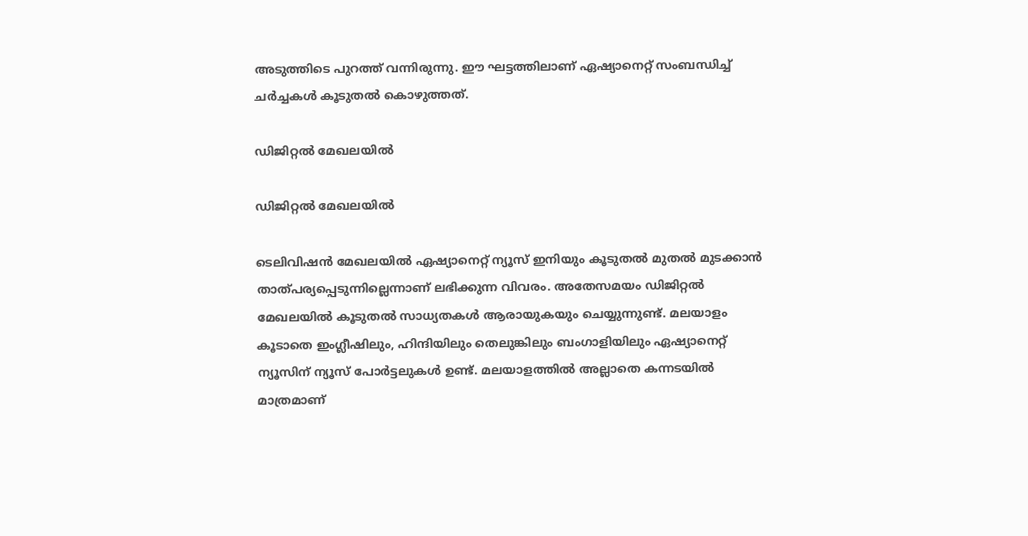അടുത്തിടെ പുറത്ത് വന്നിരുന്നു. ഈ ഘട്ടത്തിലാണ് ഏഷ്യാനെറ്റ് സംബന്ധിച്ച് ചര്‍ച്ചകള്‍ കൂടുതല്‍ കൊഴുത്തത്.

ഡിജിറ്റല്‍ മേഖലയില്‍

ഡിജിറ്റല്‍ മേഖലയില്‍

ടെലിവിഷന്‍ മേഖലയില്‍ ഏഷ്യാനെറ്റ് ന്യൂസ് ഇനിയും കൂടുതല്‍ മുതല്‍ മുടക്കാന്‍ താത്പര്യപ്പെടുന്നില്ലെന്നാണ് ലഭിക്കുന്ന വിവരം. അതേസമയം ഡിജിറ്റല്‍ മേഖലയില്‍ കൂടുതല്‍ സാധ്യതകള്‍ ആരായുകയും ചെയ്യുന്നുണ്ട്. മലയാളം കൂടാതെ ഇംഗ്ലീഷിലും, ഹിന്ദിയിലും തെലുങ്കിലും ബംഗാളിയിലും ഏഷ്യാനെറ്റ് ന്യൂസിന് ന്യൂസ് പോര്‍ട്ടലുകള്‍ ഉണ്ട്. മലയാളത്തില്‍ അല്ലാതെ കന്നടയില്‍ മാത്രമാണ്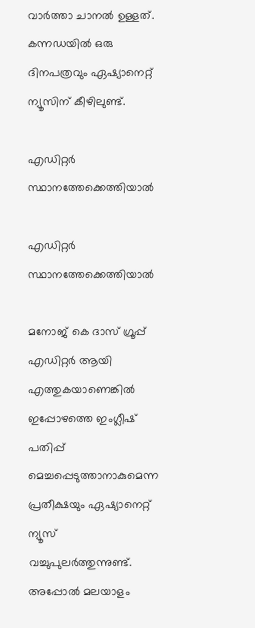വാര്‍ത്താ ചാനല്‍ ഉള്ളത്. കന്നഡയില്‍ ഒരു ദിനപത്രവും ഏഷ്യാനെറ്റ് ന്യൂസിന് കീഴിലുണ്ട്.

എഡിറ്റര്‍ സ്ഥാനത്തേക്കെത്തിയാല്‍

എഡിറ്റര്‍ സ്ഥാനത്തേക്കെത്തിയാല്‍

മനോജ് കെ ദാസ് ഗ്രൂപ്പ് എഡിറ്റര്‍ ആയി എത്തുകയാണെങ്കില്‍ ഇപ്പോഴത്തെ ഇംഗ്ലീഷ് പതിപ്പ് മെച്ചപ്പെടുത്താനാകുമെന്ന പ്രതീക്ഷയും ഏഷ്യാനെറ്റ് ന്യൂസ് വച്ചുപുലര്‍ത്തുന്നുണ്ട്. അപ്പോല്‍ മലയാളം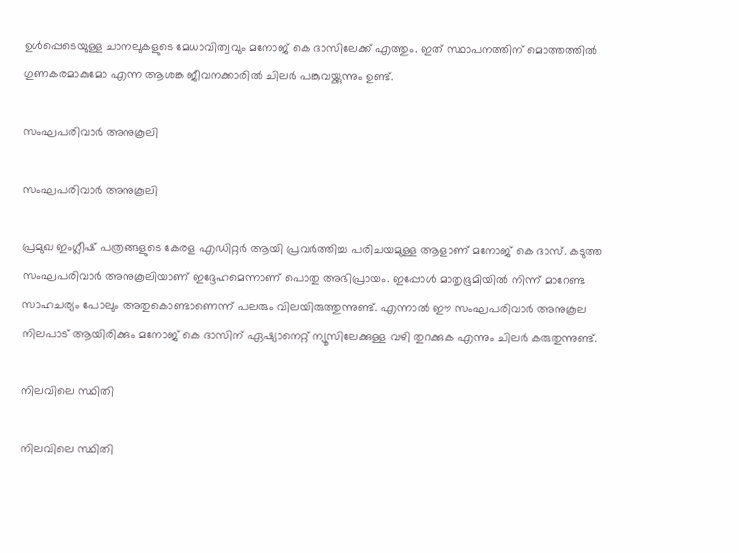ഉള്‍പ്പെടെയുള്ള ചാനലുകളുടെ മേധാവിത്വവും മനോജ് കെ ദാസിലേക്ക് എത്തും. ഇത് സ്ഥാപനത്തിന് മൊത്തത്തില്‍ ഗുണകരമാകുമോ എന്ന ആശങ്ക ജീവനക്കാരില്‍ ചിലര്‍ പങ്കുവയ്ക്കുന്നും ഉണ്ട്.

സംഘപരിവാര്‍ അനുകൂലി

സംഘപരിവാര്‍ അനുകൂലി

പ്രമുഖ ഇംഗ്ലീഷ് പത്രങ്ങളുടെ കേരള എഡിറ്റര്‍ ആയി പ്രവര്‍ത്തിച്ച പരിചയമുള്ള ആളാണ് മനോജ് കെ ദാസ്. കടുത്ത സംഘപരിവാര്‍ അനുകൂലിയാണ് ഇദ്ദേഹമെന്നാണ് പൊതു അഭിപ്രായം. ഇപ്പോള്‍ മാതൃഭൂമിയില്‍ നിന്ന് മാറേണ്ട സാഹചര്യം പോലും അതുകൊണ്ടാണെന്ന് പലരും വിലയിരുത്തുന്നുണ്ട്. എന്നാല്‍ ഈ സംഘപരിവാര്‍ അനുകൂല നിലപാട് ആയിരിക്കും മനോജ് കെ ദാസിന് ഏഷ്യാനെറ്റ് ന്യൂസിലേക്കുള്ള വഴി തുറക്കുക എന്നും ചിലര്‍ കരുതുന്നുണ്ട്.

നിലവിലെ സ്ഥിതി

നിലവിലെ സ്ഥിതി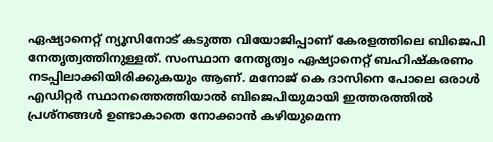ഏഷ്യാനെറ്റ് ന്യൂസിനോട് കടുത്ത വിയോജിപ്പാണ് കേരളത്തിലെ ബിജെപി നേതൃത്വത്തിനുള്ളത്. സംസ്ഥാന നേതൃത്വം ഏഷ്യാനെറ്റ് ബഹിഷ്‌കരണം നടപ്പിലാക്കിയിരിക്കുകയും ആണ്. മനോജ് കെ ദാസിനെ പോലെ ഒരാള്‍ എഡിറ്റര്‍ സ്ഥാനത്തെത്തിയാല്‍ ബിജെപിയുമായി ഇത്തരത്തില്‍ പ്രശ്‌നങ്ങള്‍ ഉണ്ടാകാതെ നോക്കാന്‍ കഴിയുമെന്ന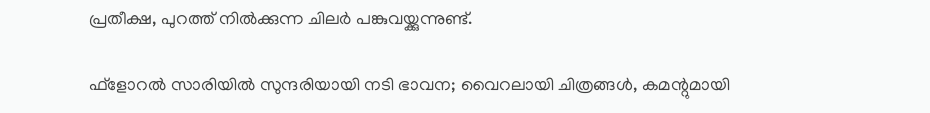പ്രതീക്ഷ, പുറത്ത് നില്‍ക്കുന്ന ചിലര്‍ പങ്കുവയ്ക്കുന്നുണ്ട്.

ഫ്‌ളോറല്‍ സാരിയില്‍ സുന്ദരിയായി നടി ഭാവന; വൈറലായി ചിത്രങ്ങള്‍, കമന്റുമായി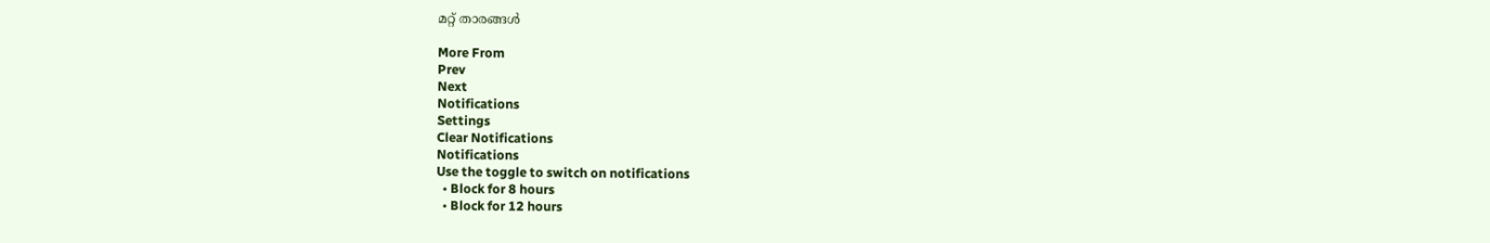മറ്റ് താരങ്ങള്‍

More From
Prev
Next
Notifications
Settings
Clear Notifications
Notifications
Use the toggle to switch on notifications
  • Block for 8 hours
  • Block for 12 hours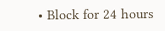• Block for 24 hours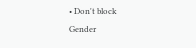• Don't block
Gender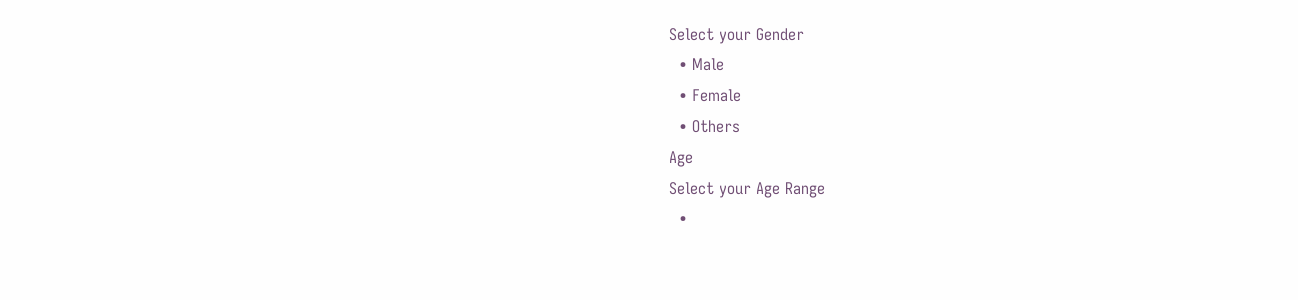Select your Gender
  • Male
  • Female
  • Others
Age
Select your Age Range
  •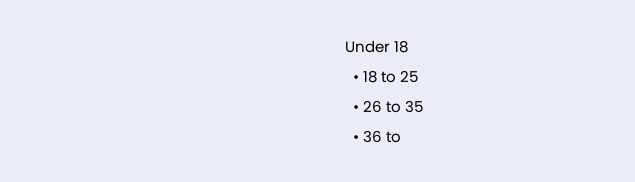Under 18
  • 18 to 25
  • 26 to 35
  • 36 to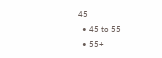45
  • 45 to 55
  • 55+